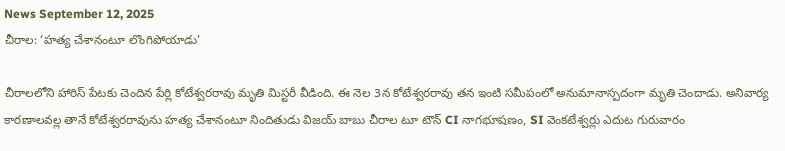News September 12, 2025
చీరాల: ‘హత్య చేశానంటూ లొంగిపోయాడు’

చీరాలలోని హారిస్ పేటకు చెందిన పేర్లి కోటేశ్వరరావు మృతి మిస్టరీ వీడింది. ఈ నెల 3న కోటేశ్వరరావు తన ఇంటి సమీపంలో అనుమానాస్పదంగా మృతి చెందాడు. అనివార్య కారణాలవల్ల తానే కోటేశ్వరరావును హత్య చేశానంటూ నిందితుడు విజయ్ బాబు చీరాల టూ టౌన్ CI నాగభూషణం, SI వెంకటేశ్వర్లు ఎదుట గురువారం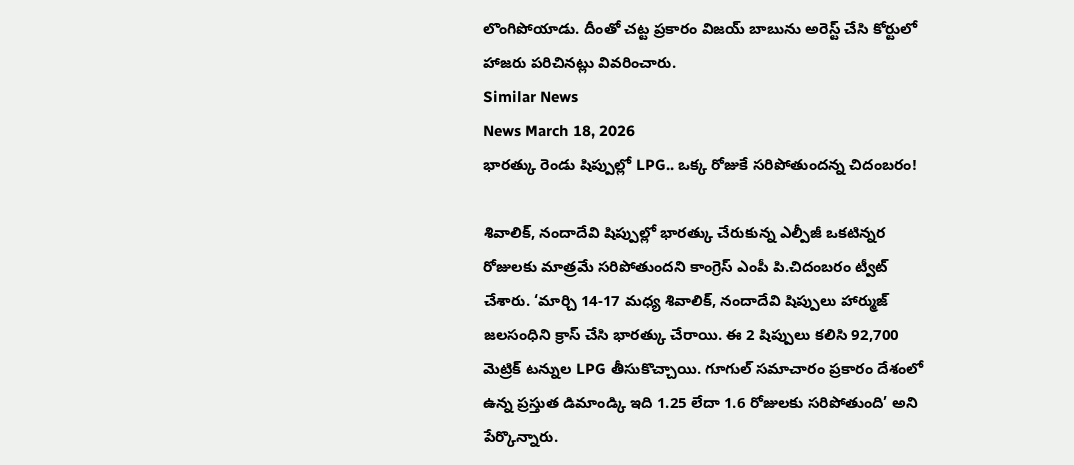లొంగిపోయాడు. దీంతో చట్ట ప్రకారం విజయ్ బాబును అరెస్ట్ చేసి కోర్టులో హాజరు పరిచినట్లు వివరించారు.
Similar News
News March 18, 2026
భారత్కు రెండు షిప్పుల్లో LPG.. ఒక్క రోజుకే సరిపోతుందన్న చిదంబరం!

శివాలిక్, నందాదేవి షిప్పుల్లో భారత్కు చేరుకున్న ఎల్పీజీ ఒకటిన్నర రోజులకు మాత్రమే సరిపోతుందని కాంగ్రెస్ ఎంపీ పి.చిదంబరం ట్వీట్ చేశారు. ‘మార్చి 14-17 మధ్య శివాలిక్, నందాదేవి షిప్పులు హార్ముజ్ జలసంధిని క్రాస్ చేసి భారత్కు చేరాయి. ఈ 2 షిప్పులు కలిసి 92,700 మెట్రిక్ టన్నుల LPG తీసుకొచ్చాయి. గూగుల్ సమాచారం ప్రకారం దేశంలో ఉన్న ప్రస్తుత డిమాండ్కి ఇది 1.25 లేదా 1.6 రోజులకు సరిపోతుంది’ అని పేర్కొన్నారు.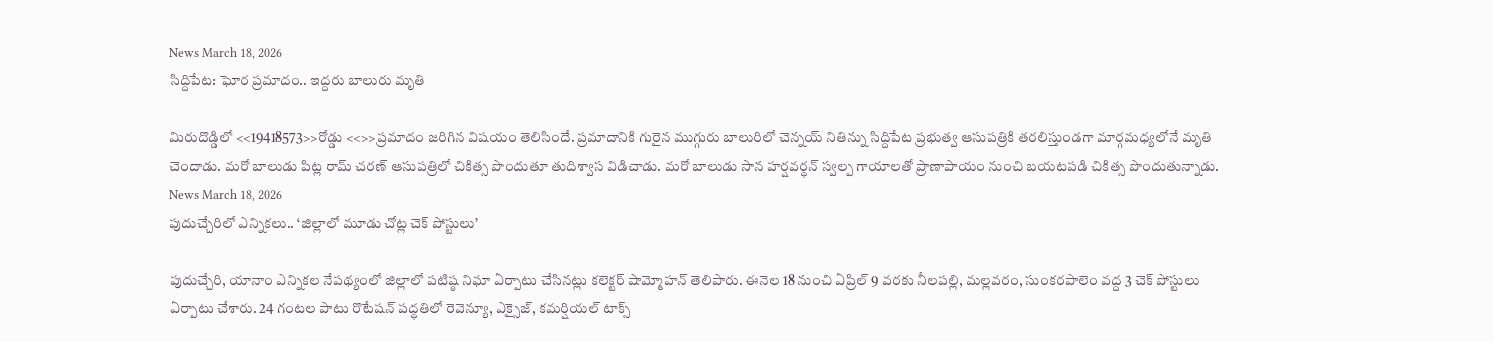News March 18, 2026
సిద్దిపేట: ఘోర ప్రమాదం.. ఇద్దరు బాలురు మృతి

మిరుదొడ్డిలో <<19418573>>రోడ్డు <<>>ప్రమాదం జరిగిన విషయం తెలిసిందే. ప్రమాదానికి గురైన ముగ్గురు బాలురిలో చెన్నయ్ నితిన్ను సిద్దిపేట ప్రభుత్వ ఆసుపత్రికి తరలిస్తుండగా మార్గమధ్యలోనే మృతి చెందాడు. మరో బాలుడు పిట్ల రామ్ చరణ్ ఆసుపత్రిలో చికిత్స పొందుతూ తుదిశ్వాస విడిచాడు. మరో బాలుడు సాన హర్షవర్ధన్ స్వల్ప గాయాలతో ప్రాణాపాయం నుంచి బయటపడి చికిత్స పొందుతున్నాడు.
News March 18, 2026
పుదుచ్చేరిలో ఎన్నికలు.. ‘జిల్లాలో మూడు చోట్ల చెక్ పోస్టులు’

పుదుచ్చేరి, యానాం ఎన్నికల నేపథ్యంలో జిల్లాలో పటిష్ఠ నిఘా ఏర్పాటు చేసినట్లు కలెక్టర్ షామ్మోహన్ తెలిపారు. ఈనెల 18 నుంచి ఏప్రిల్ 9 వరకు నీలపల్లి, మల్లవరం, సుంకరపాలెం వద్ద 3 చెక్ పోస్టులు ఏర్పాటు చేశారు. 24 గంటల పాటు రొటేషన్ పద్ధతిలో రెవెన్యూ, ఎక్సైజ్, కమర్షియల్ టాక్స్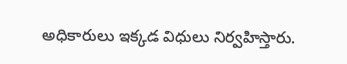అధికారులు ఇక్కడ విధులు నిర్వహిస్తారు.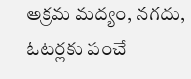అక్రమ మద్యం, నగదు, ఓటర్లకు పంచే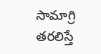సామాగ్రి తరలిస్తే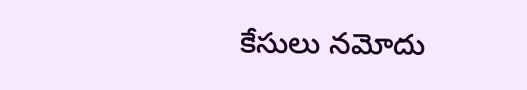కేసులు నమోదు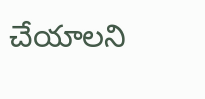చేయాలని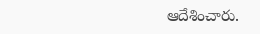ఆదేశించారు.